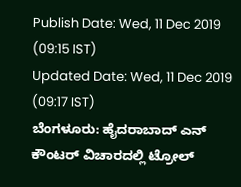Publish Date: Wed, 11 Dec 2019 (09:15 IST)
Updated Date: Wed, 11 Dec 2019 (09:17 IST)
ಬೆಂಗಳೂರು: ಹೈದರಾಬಾದ್ ಎನ್ ಕೌಂಟರ್ ವಿಚಾರದಲ್ಲಿ ಟ್ರೋಲ್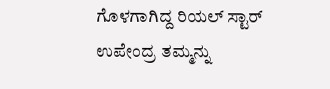ಗೊಳಗಾಗಿದ್ದ ರಿಯಲ್ ಸ್ಟಾರ್ ಉಪೇಂದ್ರ ತಮ್ಮನ್ನು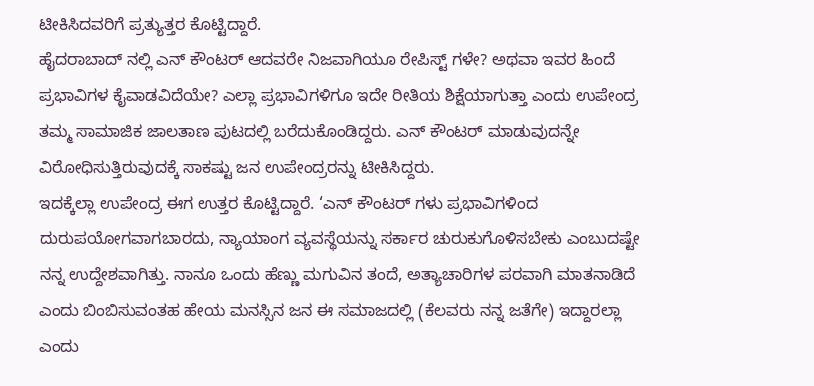ಟೀಕಿಸಿದವರಿಗೆ ಪ್ರತ್ಯುತ್ತರ ಕೊಟ್ಟಿದ್ದಾರೆ.
ಹೈದರಾಬಾದ್ ನಲ್ಲಿ ಎನ್ ಕೌಂಟರ್ ಆದವರೇ ನಿಜವಾಗಿಯೂ ರೇಪಿಸ್ಟ್ ಗಳೇ? ಅಥವಾ ಇವರ ಹಿಂದೆ ಪ್ರಭಾವಿಗಳ ಕೈವಾಡವಿದೆಯೇ? ಎಲ್ಲಾ ಪ್ರಭಾವಿಗಳಿಗೂ ಇದೇ ರೀತಿಯ ಶಿಕ್ಷೆಯಾಗುತ್ತಾ ಎಂದು ಉಪೇಂದ್ರ ತಮ್ಮ ಸಾಮಾಜಿಕ ಜಾಲತಾಣ ಪುಟದಲ್ಲಿ ಬರೆದುಕೊಂಡಿದ್ದರು. ಎನ್ ಕೌಂಟರ್ ಮಾಡುವುದನ್ನೇ ವಿರೋಧಿಸುತ್ತಿರುವುದಕ್ಕೆ ಸಾಕಷ್ಟು ಜನ ಉಪೇಂದ್ರರನ್ನು ಟೀಕಿಸಿದ್ದರು.
ಇದಕ್ಕೆಲ್ಲಾ ಉಪೇಂದ್ರ ಈಗ ಉತ್ತರ ಕೊಟ್ಟಿದ್ದಾರೆ. ‘ಎನ್ ಕೌಂಟರ್ ಗಳು ಪ್ರಭಾವಿಗಳಿಂದ ದುರುಪಯೋಗವಾಗಬಾರದು, ನ್ಯಾಯಾಂಗ ವ್ಯವಸ್ಥೆಯನ್ನು ಸರ್ಕಾರ ಚುರುಕುಗೊಳಿಸಬೇಕು ಎಂಬುದಷ್ಟೇ ನನ್ನ ಉದ್ದೇಶವಾಗಿತ್ತು. ನಾನೂ ಒಂದು ಹೆಣ್ಣು ಮಗುವಿನ ತಂದೆ, ಅತ್ಯಾಚಾರಿಗಳ ಪರವಾಗಿ ಮಾತನಾಡಿದೆ ಎಂದು ಬಿಂಬಿಸುವಂತಹ ಹೇಯ ಮನಸ್ಸಿನ ಜನ ಈ ಸಮಾಜದಲ್ಲಿ (ಕೆಲವರು ನನ್ನ ಜತೆಗೇ) ಇದ್ದಾರಲ್ಲಾ ಎಂದು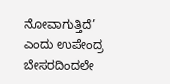ನೋವಾಗುತ್ತಿದೆ’ ಎಂದು ಉಪೇಂದ್ರ ಬೇಸರದಿಂದಲೇ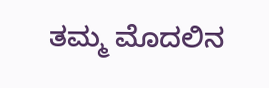ತಮ್ಮ ಮೊದಲಿನ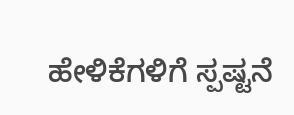ಹೇಳಿಕೆಗಳಿಗೆ ಸ್ಪಷ್ಟನೆ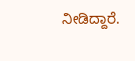ನೀಡಿದ್ದಾರೆ.